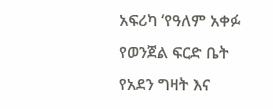አፍሪካ ‘የዓለም አቀፉ የወንጀል ፍርድ ቤት የአደን ግዛት እና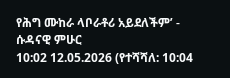የሕግ ሙከራ ላቦራቶሪ አይደለችም’ - ሱዳናዊ ምሁር
10:02 12.05.2026 (የተሻሻለ: 10:04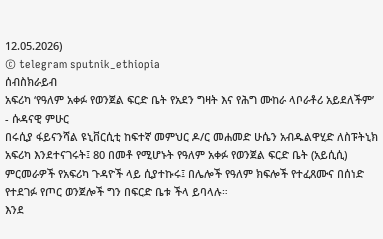12.05.2026)
© telegram sputnik_ethiopia
ሰብስክራይብ
አፍሪካ ‘የዓለም አቀፉ የወንጀል ፍርድ ቤት የአደን ግዛት እና የሕግ ሙከራ ላቦራቶሪ አይደለችም’ - ሱዳናዊ ምሁር
በሩሲያ ፋይናንሻል ዩኒቨርሲቲ ከፍተኛ መምህር ዶ/ር መሐመድ ሁሴን አብዱልዋሂድ ለስፑትኒክ አፍሪካ እንደተናገሩት፤ 80 በመቶ የሚሆኑት የዓለም አቀፉ የወንጀል ፍርድ ቤት (አይሲሲ) ምርመራዎች የአፍሪካ ጉዳዮች ላይ ሲያተኩሩ፤ በሌሎች የዓለም ክፍሎች የተፈጸሙና በሰነድ የተደገፉ የጦር ወንጀሎች ግን በፍርድ ቤቱ ችላ ይባላሉ።
እንደ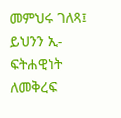መምህሩ ገለጻ፤ ይህንን ኢ-ፍትሐዊነት ለመቅረፍ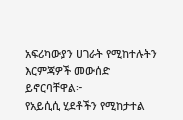አፍሪካውያን ሀገራት የሚከተሉትን እርምጃዎች መውሰድ ይኖርባቸዋል፦
የአይሲሲ ሂደቶችን የሚከታተል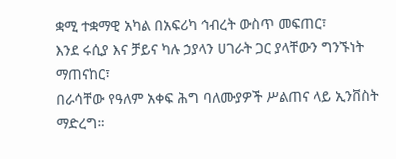ቋሚ ተቋማዊ አካል በአፍሪካ ኅብረት ውስጥ መፍጠር፣
እንደ ሩሲያ እና ቻይና ካሉ ኃያላን ሀገራት ጋር ያላቸውን ግንኙነት ማጠናከር፣
በራሳቸው የዓለም አቀፍ ሕግ ባለሙያዎች ሥልጠና ላይ ኢንቨስት ማድረግ።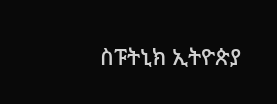ስፑትኒክ ኢትዮጵያ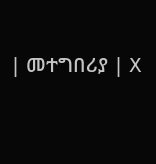| መተግበሪያ | X